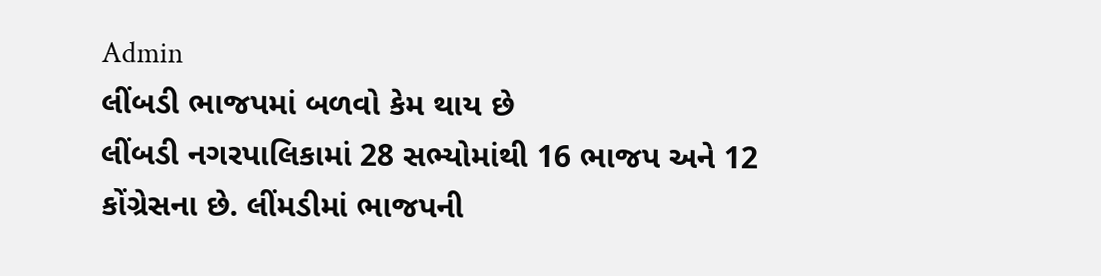Admin
લીંબડી ભાજપમાં બળવો કેમ થાય છે
લીંબડી નગરપાલિકામાં 28 સભ્યોમાંથી 16 ભાજપ અને 12 કોંગ્રેસના છે. લીંમડીમાં ભાજપની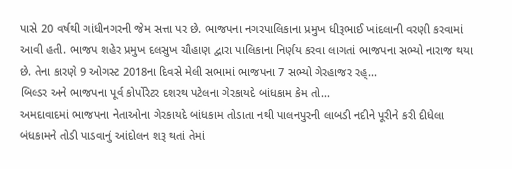પાસે 20 વર્ષથી ગાંધીનગરની જેમ સત્તા પર છે. ભાજપના નગરપાલિકાના પ્રમુખ ધીરૂભાઈ ખાંદલાની વરણી કરવામાં આવી હતી. ભાજપ શહેર પ્રમુખ દલસુખ ચૌહાણ દ્વારા પાલિકાના નિર્ણય કરવા લાગતાં ભાજપના સભ્યો નારાજ થયા છે. તેના કારણે 9 ઓગસ્ટ 2018ના દિવસે મેલી સભામાં ભાજપના 7 સભ્યો ગેરહાજર રહ્...
બિલ્ડર અને ભાજપના પૂર્વ કોર્પોરેટર દશરથ પટેલના ગેરકાયદે બાંધકામ કેમ તો...
અમદાવાદમાં ભાજપના નેતાઓના ગેરકાયદે બાંધકામ તોડાતા નથી પાલનપુરની લાબડી નદીને પૂરીને કરી દીધેલા બંધકામને તોડી પાડવાનું આંદોલન શરૂ થતાં તેમાં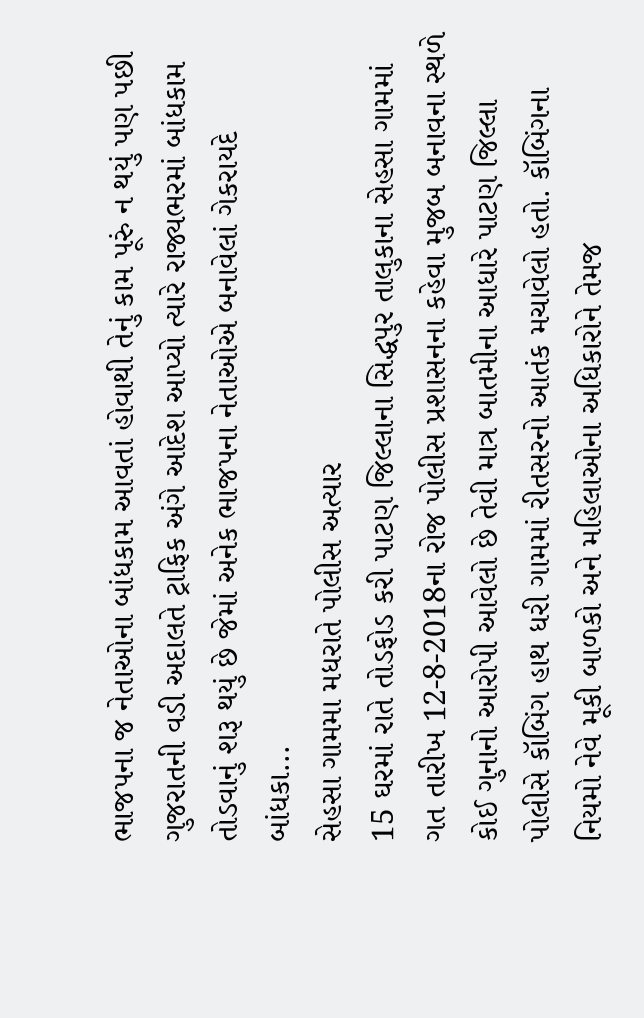ભાજપના જ નેતાઓના બાંધકામ આવતાં હોવાથી તેનું કામ પૂરું ન થયું પણ પછી ગુજરાતની વડી અદાલતે ટ્રાફિક અંગે આદેશ આપ્યો ત્યારે રાજ્યભરમાં બાંધકામ તોડવાનું શરૂ થયું છે જેમાં અનેક ભાજપના નેતાઓએ બનાવેલાં ગેકરાયદે બાંધકા...
સેહસા ગામમા મધરાતે પોલીસ અત્યાર
15 ઘરમાં રાતે તોડફોડ કરી પાટણ જિલ્લાના સિદ્ધપુર તાલુકાના સેહસા ગામમાં ગત તારીખ 12-8-2018ના રોજ પોલીસ પ્રશાસનના કહેવા મુજબ બનાવના સ્થળે કોઈ ગુનાનો આરોપી આવેલો છે તેવી માત્ર બાતમીના આધારે પાટણ જિલ્લા પોલીસે કૉબિંગ હાથ ધરી ગામમાં રીતસરનો આતંક મચાવેલો હતો. કૉબિંગના નિયમો નેવે મૂકી બાળકો અને મહિલાઓના અધિકારોને તેમજ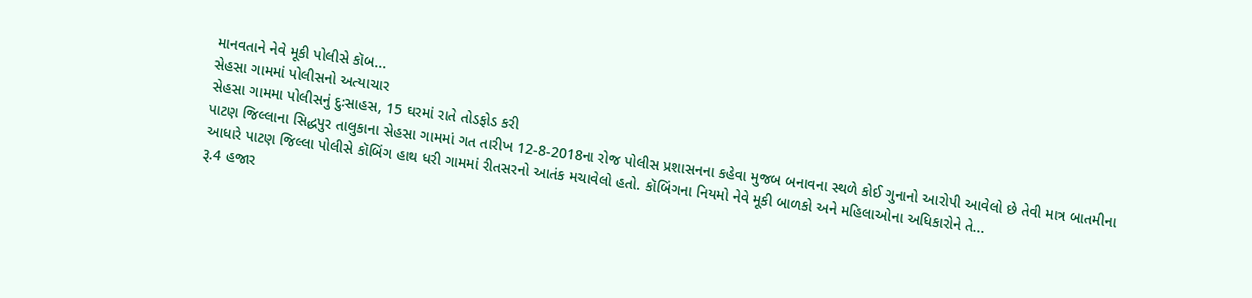માનવતાને નેવે મૂકી પોલીસે કૉબ...
સેહસા ગામમાં પોલીસનો અત્યાચાર
સેહસા ગામમા પોલીસનું દુઃસાહસ, 15 ઘરમાં રાતે તોડફોડ કરી
પાટણ જિલ્લાના સિદ્ધપુર તાલુકાના સેહસા ગામમાં ગત તારીખ 12-8-2018ના રોજ પોલીસ પ્રશાસનના કહેવા મુજબ બનાવના સ્થળે કોઈ ગુનાનો આરોપી આવેલો છે તેવી માત્ર બાતમીના આધારે પાટણ જિલ્લા પોલીસે કૉબિંગ હાથ ધરી ગામમાં રીતસરનો આતંક મચાવેલો હતો. કૉબિંગના નિયમો નેવે મૂકી બાળકો અને મહિલાઓના અધિકારોને તે...
રૂ.4 હજાર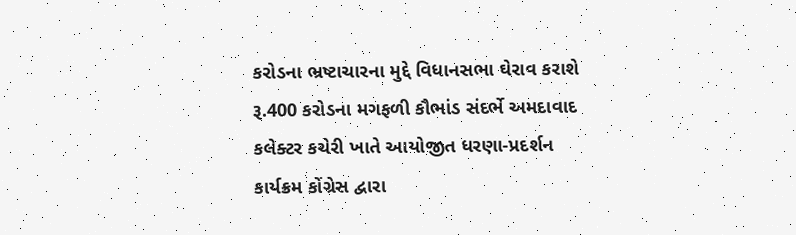કરોડના ભ્રષ્ટાચારના મુદ્દે વિધાનસભા ઘેરાવ કરાશે
રૂ.400 કરોડના મગફળી કૌભાંડ સંદર્ભે અમદાવાદ કલેક્ટર કચેરી ખાતે આયોજીત ધરણા-પ્રદર્શન કાર્યક્રમ કોંગ્રેસ દ્વારા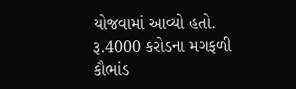યોજવામાં આવ્યો હતો. રૂ.4000 કરોડના મગફળી કૌભાંડ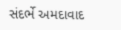સંદર્ભે અમદાવાદ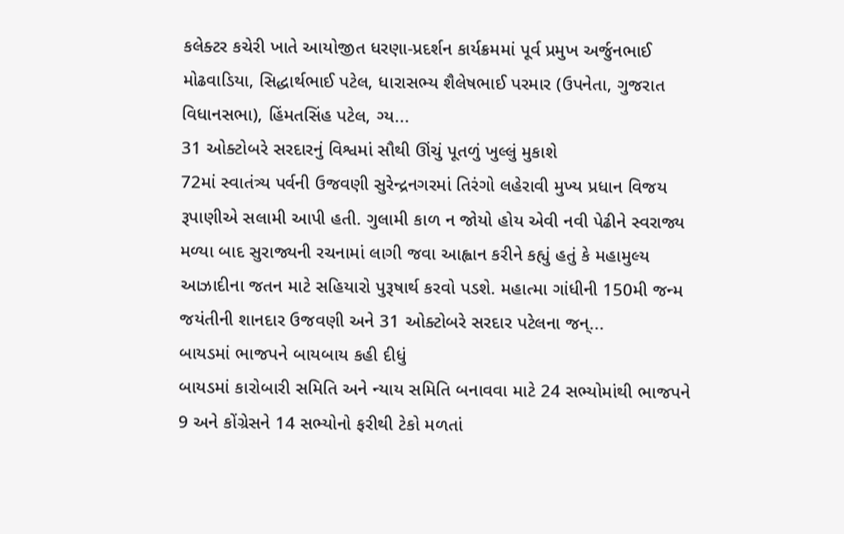કલેક્ટર કચેરી ખાતે આયોજીત ધરણા-પ્રદર્શન કાર્યક્રમમાં પૂર્વ પ્રમુખ અર્જુનભાઈ મોઢવાડિયા, સિદ્ધાર્થભાઈ પટેલ, ધારાસભ્ય શૈલેષભાઈ પરમાર (ઉપનેતા, ગુજરાત વિધાનસભા), હિંમતસિંહ પટેલ, ગ્ય...
31 ઓક્ટોબરે સરદારનું વિશ્વમાં સૌથી ઊંચું પૂતળું ખુલ્લું મુકાશે
72માં સ્વાતંત્ર્ય પર્વની ઉજવણી સુરેન્દ્રનગરમાં તિરંગો લહેરાવી મુખ્ય પ્રધાન વિજય રૂપાણીએ સલામી આપી હતી. ગુલામી કાળ ન જોયો હોય એવી નવી પેઢીને સ્વરાજ્ય મળ્યા બાદ સુરાજ્યની રચનામાં લાગી જવા આહ્વાન કરીને કહ્યું હતું કે મહામુલ્ય આઝાદીના જતન માટે સહિયારો પુરૂષાર્થ કરવો પડશે. મહાત્મા ગાંધીની 150મી જન્મ જયંતીની શાનદાર ઉજવણી અને 31 ઓક્ટોબરે સરદાર પટેલના જન્...
બાયડમાં ભાજપને બાયબાય કહી દીધું
બાયડમાં કારોબારી સમિતિ અને ન્યાય સમિતિ બનાવવા માટે 24 સભ્યોમાંથી ભાજપને 9 અને કોંગ્રેસને 14 સભ્યોનો ફરીથી ટેકો મળતાં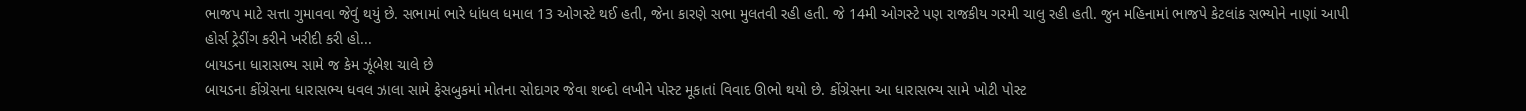ભાજપ માટે સત્તા ગુમાવવા જેવું થયું છે. સભામાં ભારે ધાંધલ ધમાલ 13 ઓગસ્ટે થઈ હતી, જેના કારણે સભા મુલતવી રહી હતી. જે 14મી ઓગસ્ટે પણ રાજકીય ગરમી ચાલુ રહી હતી. જુન મહિનામાં ભાજપે કેટલાંક સભ્યોને નાણાં આપી હોર્સ ટ્રેડીંગ કરીને ખરીદી કરી હો...
બાયડના ધારાસભ્ય સામે જ કેમ ઝૂંબેશ ચાલે છે
બાયડના કોંગ્રેસના ધારાસભ્ય ધવલ ઝાલા સામે ફેસબુકમાં મોતના સોદાગર જેવા શબ્દો લખીને પોસ્ટ મૂકાતાં વિવાદ ઊભો થયો છે. કોંગ્રેસના આ ધારાસભ્ય સામે ખોટી પોસ્ટ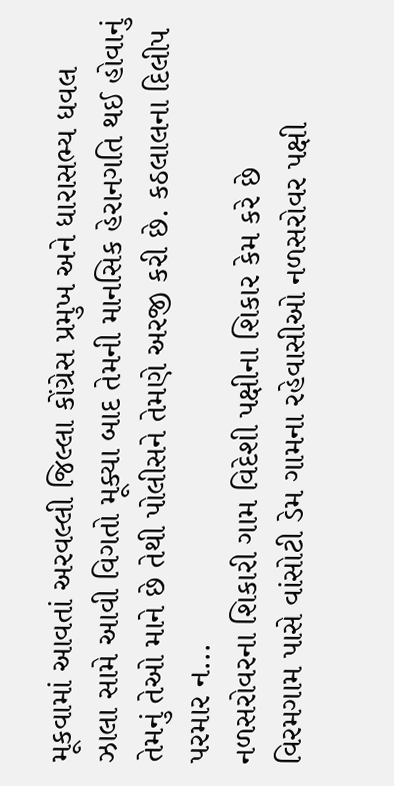મૂકવામાં આવતાં અરવલ્લી જિલ્લા કોંગ્રેસ પ્રમુખ અને ધારાસભ્ય ધવલ ઝાલા સામે આવી વિગતો મૂક્યા બાદ તેમની માનસિક હેરાનગતિ થઈ હોવાનું તેમનું તેઓ માને છે તેથી પોલીસને તેમણે અરજી કરી છે. કઠલાલના દિલીપ પરમાર ન...
નળસરોવરના શિકારી ગામ વિદેશી પક્ષીના શિકાર કેમ કરે છે
વિરમગામ પાસે વાંસોટી ડેમ ગામના રહેવાસીઓ નળસરોવર પક્ષી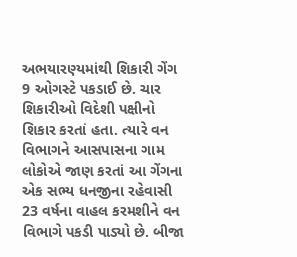અભયારણ્યમાંથી શિકારી ગેંગ 9 ઓગસ્ટે પકડાઈ છે. ચાર શિકારીઓ વિદેશી પક્ષીનો શિકાર કરતાં હતા. ત્યારે વન વિભાગને આસપાસના ગામ લોકોએ જાણ કરતાં આ ગેંગના એક સભ્ય ધનજીના રહેવાસી 23 વર્ષના વાહલ કરમશીને વન વિભાગે પકડી પાડ્યો છે. બીજા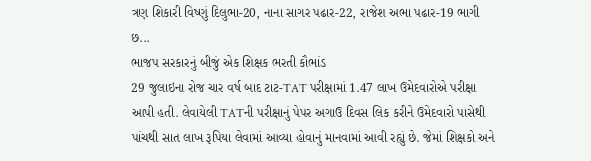ત્રણ શિકારી વિષ્ણું દિલુભા-20, નાના સાગર પઢાર-22, રાજેશ અભા પઢાર-19 ભાગી છ...
ભાજપ સરકારનું બીજું એક શિક્ષક ભરતી કૌભાંડ
29 જુલાઇના રોજ ચાર વર્ષ બાદ ટાટ-TAT પરીક્ષામાં 1.47 લાખ ઉમેદવારોએ પરીક્ષા આપી હતી. લેવાયેલી TATની પરીક્ષાનું પેપર અગાઉ દિવસ લિક કરીને ઉમેદવારો પાસેથી પાંચથી સાત લાખ રૂપિયા લેવામાં આવ્યા હોવાનું માનવામાં આવી રહ્યું છે. જેમાં શિક્ષકો અને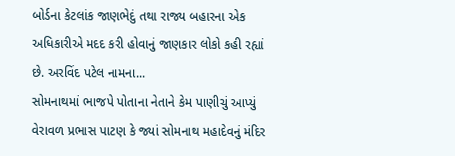બોર્ડના કેટલાંક જાણભેદું તથા રાજ્ય બહારના એક અધિકારીએ મદદ કરી હોવાનું જાણકાર લોકો કહી રહ્યાં છે. અરવિંદ પટેલ નામના...
સોમનાથમાં ભાજપે પોતાના નેતાને કેમ પાણીચું આપ્યું
વેરાવળ પ્રભાસ પાટણ કે જ્યાં સોમનાથ મહાદેવનું મંદિર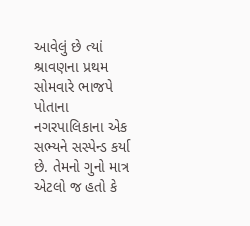આવેલું છે ત્યાં શ્રાવણના પ્રથમ સોમવારે ભાજપે પોતાના નગરપાલિકાના એક સભ્યને સસ્પેન્ડ કર્યા છે. તેમનો ગુનો માત્ર એટલો જ હતો કે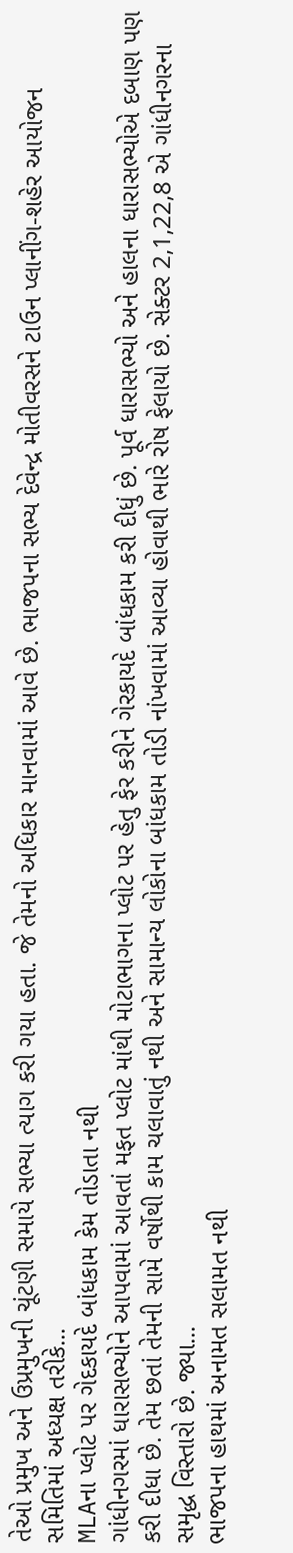તેઓ પ્રમુખ અને ઉપ્રમુખની ચૂંટણી સમાયે સભ્યા ત્યાગ કરી ગયા હતા. જે તેમનો અધિકાર માનવામાં આવે છે. ભાજપના સભ્ય દેવેન્દ્ર મોતીવરસને ટાઉન પ્લાનીંગ-શહેર આયોજન સમિતિમાં અધ્યક્ષ તરીકે...
MLAના પ્લોટ પર ગેદકાયદે બાંધકામ કેમ તોડાતા નથી
ગાંધીનગરમાં ધારાસભ્યોને આપવામાં આવતાં મફત પ્લોટ માંથી મોટાભાગના પ્લોટ પર હેતુ ફેર કરીને ગેરકાયદે બાંધકામ કરી દીધું છે. પૂર્વ ધારાસભ્યો અને હાલના ધારાસભ્યોએ દબાણ પણ કરી દીધા છે. તેમ છતાં તેમની સામે વર્ષોથી કામ ચલાવાતું નથી અને સામાન્ય લોકોના બાંધકામ તોડી નાંખવામાં આવ્યા હોવાથી ભારે રોષ ફેલાયો છે. સેક્ટર 2,1,22,8 એ ગાંધીનગરના સમૃદ્ધ વિસ્તારો છે. જ્યા...
ભાજપના હાથમાં અનામત સલામત નથી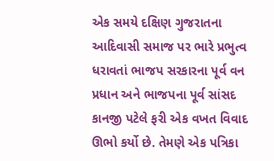એક સમયે દક્ષિણ ગુજરાતના આદિવાસી સમાજ પર ભારે પ્રભુત્વ ધરાવતાં ભાજપ સરકારના પૂર્વ વન પ્રધાન અને ભાજપના પૂર્વ સાંસદ કાનજી પટેલે ફરી એક વખત વિવાદ ઊભો કર્યો છે. તેમણે એક પત્રિકા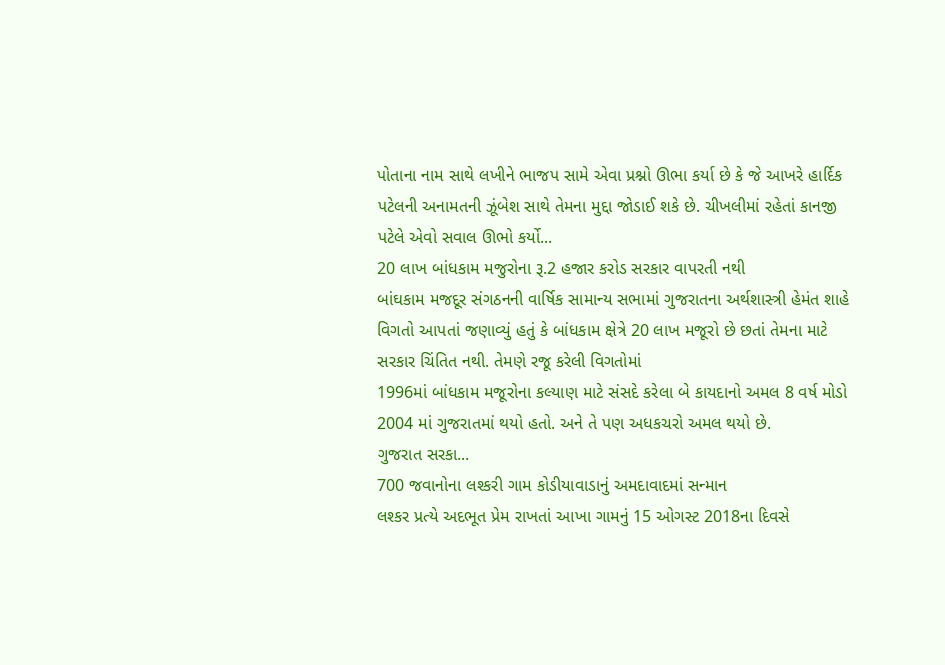પોતાના નામ સાથે લખીને ભાજપ સામે એવા પ્રશ્નો ઊભા કર્યા છે કે જે આખરે હાર્દિક પટેલની અનામતની ઝૂંબેશ સાથે તેમના મુદ્દા જોડાઈ શકે છે. ચીખલીમાં રહેતાં કાનજી પટેલે એવો સવાલ ઊભો કર્યો...
20 લાખ બાંધકામ મજુરોના રૂ.2 હજાર કરોડ સરકાર વાપરતી નથી
બાંઘકામ મજદૂર સંગઠનની વાર્ષિક સામાન્ય સભામાં ગુજરાતના અર્થશાસ્ત્રી હેમંત શાહે વિગતો આપતાં જણાવ્યું હતું કે બાંધકામ ક્ષેત્રે 20 લાખ મજૂરો છે છતાં તેમના માટે સરકાર ચિંતિત નથી. તેમણે રજૂ કરેલી વિગતોમાં
1996માં બાંધકામ મજૂરોના કલ્યાણ માટે સંસદે કરેલા બે કાયદાનો અમલ 8 વર્ષ મોડો 2004 માં ગુજરાતમાં થયો હતો. અને તે પણ અધકચરો અમલ થયો છે.
ગુજરાત સરકા...
700 જવાનોના લશ્કરી ગામ કોડીયાવાડાનું અમદાવાદમાં સન્માન
લશ્કર પ્રત્યે અદભૂત પ્રેમ રાખતાં આખા ગામનું 15 ઓગસ્ટ 2018ના દિવસે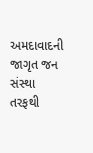અમદાવાદની જાગૃત જન સંસ્થા તરફથી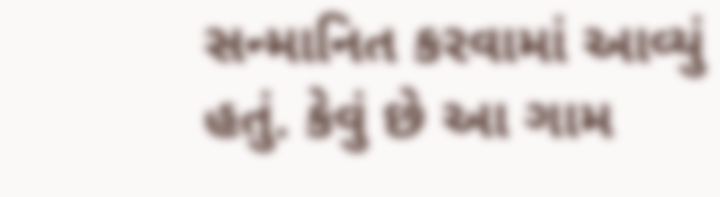સન્માનિત કરવામાં આવ્યું હતું. કેવું છે આ ગામ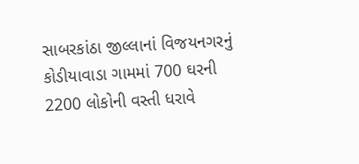સાબરકાંઠા જીલ્લાનાં વિજયનગરનું કોડીયાવાડા ગામમાં 700 ઘરની 2200 લોકોની વસ્તી ધરાવે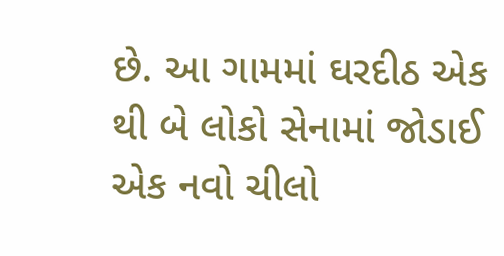છે. આ ગામમાં ઘરદીઠ એક થી બે લોકો સેનામાં જોડાઈ એક નવો ચીલો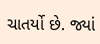ચાતર્યો છે. જ્યાં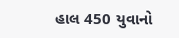હાલ 450 યુવાનો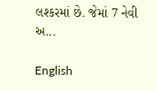લશ્કરમાં છે. જેમાં 7 નેવી અ...

English